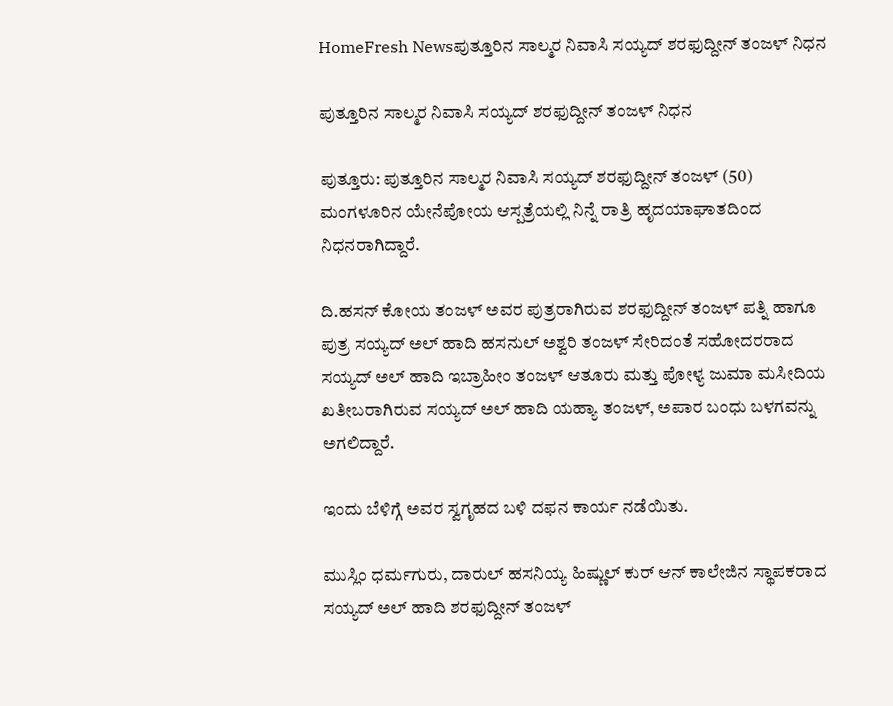HomeFresh Newsಪುತ್ತೂರಿನ ಸಾಲ್ಮರ ನಿವಾಸಿ ಸಯ್ಯದ್ ಶರಫುದ್ದೀನ್ ತಂಜಳ್ ನಿಧನ

ಪುತ್ತೂರಿನ ಸಾಲ್ಮರ ನಿವಾಸಿ ಸಯ್ಯದ್ ಶರಫುದ್ದೀನ್ ತಂಜಳ್ ನಿಧನ

ಪುತ್ತೂರು: ಪುತ್ತೂರಿನ ಸಾಲ್ಮರ ನಿವಾಸಿ ಸಯ್ಯದ್ ಶರಫುದ್ದೀನ್ ತಂಜಳ್ (50) ಮಂಗಳೂರಿನ ಯೇನೆಪೋಯ ಆಸ್ಪತ್ರೆಯಲ್ಲಿ ನಿನ್ನೆ ರಾತ್ರಿ ಹೃದಯಾಘಾತದಿಂದ ನಿಧನರಾಗಿದ್ದಾರೆ.

ದಿ.ಹಸನ್ ಕೋಯ ತಂಜಳ್ ಅವರ ಪುತ್ರರಾಗಿರುವ ಶರಫುದ್ದೀನ್ ತಂಜಳ್ ಪತ್ನಿ ಹಾಗೂ ಪುತ್ರ ಸಯ್ಯದ್ ಅಲ್ ಹಾದಿ ಹಸನುಲ್ ಅಶ್ವರಿ ತಂಜಳ್ ಸೇರಿದಂತೆ ಸಹೋದರರಾದ ಸಯ್ಯದ್ ಅಲ್ ಹಾದಿ ಇಬ್ರಾಹೀಂ ತಂಜಳ್ ಆತೂರು ಮತ್ತು ಪೋಳ್ಯ ಜುಮಾ ಮಸೀದಿಯ ಖತೀಬರಾಗಿರುವ ಸಯ್ಯದ್ ಅಲ್ ಹಾದಿ ಯಹ್ಯಾ ತಂಜಳ್, ಅಪಾರ ಬಂಧು ಬಳಗವನ್ನು ಅಗಲಿದ್ದಾರೆ.

ಇಂದು ಬೆಳಿಗ್ಗೆ ಅವರ ಸ್ವಗೃಹದ ಬಳಿ ದಫನ ಕಾರ್ಯ ನಡೆಯಿತು.

ಮುಸ್ಲಿಂ ಧರ್ಮಗುರು, ದಾರುಲ್ ಹಸನಿಯ್ಯ ಹಿಷ್ಣುಲ್ ಕುರ್ ಆನ್‌ ಕಾಲೇಜಿನ ಸ್ಥಾಪಕರಾದ ಸಯ್ಯದ್ ಅಲ್‌ ಹಾದಿ ಶರಫುದ್ದೀನ್ ತಂಜಳ್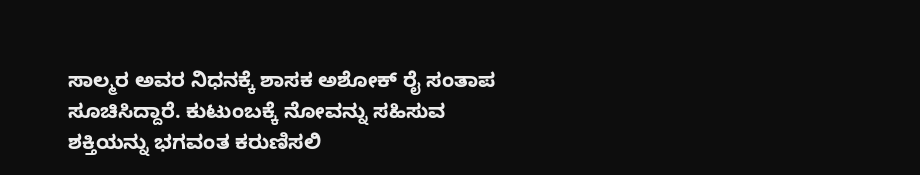ಸಾಲ್ಮರ ಅವರ ನಿಧನಕ್ಕೆ ಶಾಸಕ ಅಶೋಕ್ ರೈ ಸಂತಾಪ ಸೂಚಿಸಿದ್ದಾರೆ. ಕುಟುಂಬಕ್ಕೆ ನೋವನ್ನು ಸಹಿಸುವ ಶಕ್ತಿಯನ್ನು ಭಗವಂತ ಕರುಣಿಸಲಿ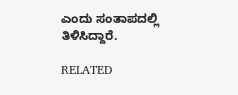ಎಂದು ಸಂತಾಪದಲ್ಲಿ ತಿಳಿಸಿದ್ದಾರೆ.

RELATED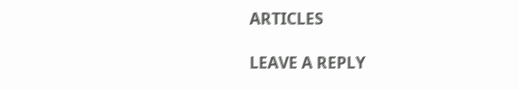ARTICLES

LEAVE A REPLY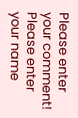Please enter your comment!
Please enter your name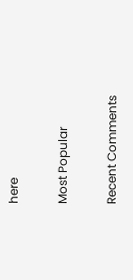here

Most Popular

Recent Comments